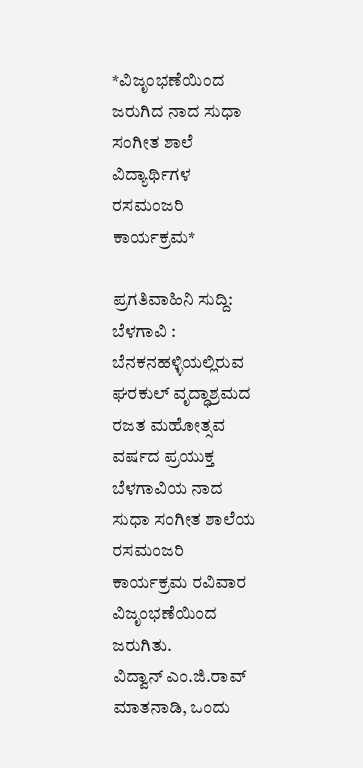*ವಿಜೃಂಭಣೆಯಿಂದ ಜರುಗಿದ ನಾದ ಸುಧಾ ಸಂಗೀತ ಶಾಲೆ ವಿದ್ಯಾರ್ಥಿಗಳ ರಸಮಂಜರಿ ಕಾರ್ಯಕ್ರಮ*

ಪ್ರಗತಿವಾಹಿನಿ ಸುದ್ದಿ: ಬೆಳಗಾವಿ : ಬೆನಕನಹಳ್ಳಿಯಲ್ಲಿರುವ ಘರಕುಲ್ ವೃದ್ಧಾಶ್ರಮದ ರಜತ ಮಹೋತ್ಸವ ವರ್ಷದ ಪ್ರಯುಕ್ತ ಬೆಳಗಾವಿಯ ನಾದ ಸುಧಾ ಸಂಗೀತ ಶಾಲೆಯ ರಸಮಂಜರಿ ಕಾರ್ಯಕ್ರಮ ರವಿವಾರ ವಿಜೃಂಭಣೆಯಿಂದ ಜರುಗಿತು.
ವಿದ್ವಾನ್ ಎಂ.ಜಿ.ರಾವ್ ಮಾತನಾಡಿ, ಒಂದು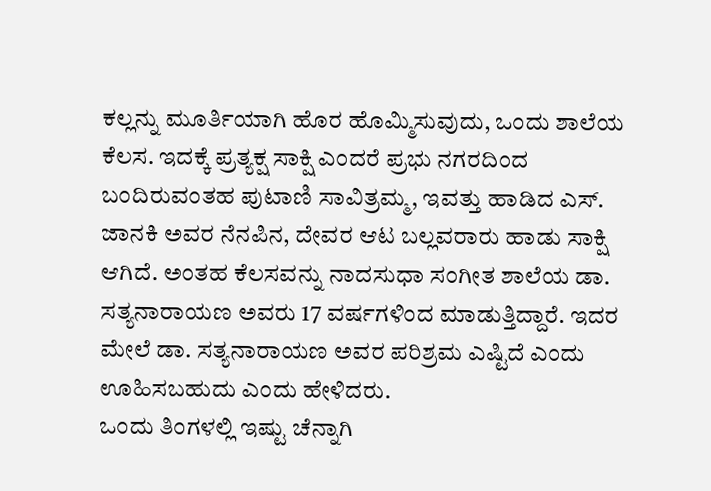ಕಲ್ಲನ್ನು ಮೂರ್ತಿಯಾಗಿ ಹೊರ ಹೊಮ್ಮಿಸುವುದು, ಒಂದು ಶಾಲೆಯ ಕೆಲಸ. ಇದಕ್ಕೆ ಪ್ರತ್ಯಕ್ಷ ಸಾಕ್ಷಿ ಎಂದರೆ ಪ್ರಭು ನಗರದಿಂದ ಬಂದಿರುವಂತಹ ಪುಟಾಣಿ ಸಾವಿತ್ರಮ್ಮ, ಇವತ್ತು ಹಾಡಿದ ಎಸ್. ಜಾನಕಿ ಅವರ ನೆನಪಿನ, ದೇವರ ಆಟ ಬಲ್ಲವರಾರು ಹಾಡು ಸಾಕ್ಷಿ ಆಗಿದೆ. ಅಂತಹ ಕೆಲಸವನ್ನು ನಾದಸುಧಾ ಸಂಗೀತ ಶಾಲೆಯ ಡಾ. ಸತ್ಯನಾರಾಯಣ ಅವರು 17 ವರ್ಷಗಳಿಂದ ಮಾಡುತ್ತಿದ್ದಾರೆ. ಇದರ ಮೇಲೆ ಡಾ. ಸತ್ಯನಾರಾಯಣ ಅವರ ಪರಿಶ್ರಮ ಎಷ್ಟಿದೆ ಎಂದು ಊಹಿಸಬಹುದು ಎಂದು ಹೇಳಿದರು.
ಒಂದು ತಿಂಗಳಲ್ಲಿ ಇಷ್ಟು ಚೆನ್ನಾಗಿ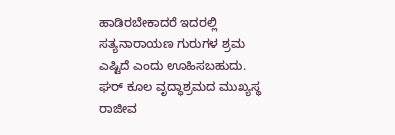ಹಾಡಿರಬೇಕಾದರೆ ಇದರಲ್ಲಿ ಸತ್ಯನಾರಾಯಣ ಗುರುಗಳ ಶ್ರಮ ಎಷ್ಟಿದೆ ಎಂದು ಊಹಿಸಬಹುದು.
ಘರ್ ಕೂಲ ವೃದ್ಧಾಶ್ರಮದ ಮುಖ್ಯಸ್ಥ ರಾಜೀವ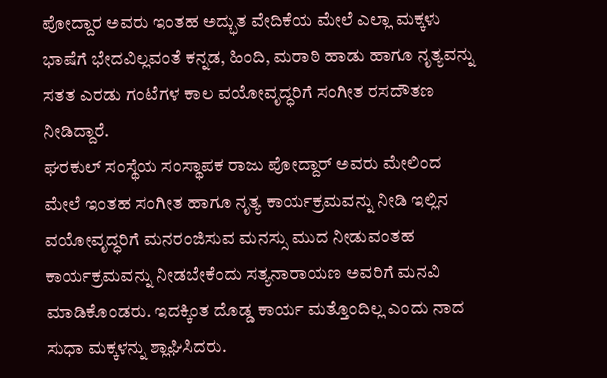ಪೋದ್ದಾರ ಅವರು ಇಂತಹ ಅದ್ಭುತ ವೇದಿಕೆಯ ಮೇಲೆ ಎಲ್ಲಾ ಮಕ್ಕಳು ಭಾಷೆಗೆ ಭೇದವಿಲ್ಲವಂತೆ ಕನ್ನಡ, ಹಿಂದಿ, ಮರಾಠಿ ಹಾಡು ಹಾಗೂ ನೃತ್ಯವನ್ನು ಸತತ ಎರಡು ಗಂಟೆಗಳ ಕಾಲ ವಯೋವೃದ್ಧರಿಗೆ ಸಂಗೀತ ರಸದೌತಣ ನೀಡಿದ್ದಾರೆ.
ಘರಕುಲ್ ಸಂಸ್ಥೆಯ ಸಂಸ್ಥಾಪಕ ರಾಜು ಪೋದ್ದಾರ್ ಅವರು ಮೇಲಿಂದ ಮೇಲೆ ಇಂತಹ ಸಂಗೀತ ಹಾಗೂ ನೃತ್ಯ ಕಾರ್ಯಕ್ರಮವನ್ನು ನೀಡಿ ಇಲ್ಲಿನ ವಯೋವೃದ್ಧರಿಗೆ ಮನರಂಜಿಸುವ ಮನಸ್ಸು ಮುದ ನೀಡುವಂತಹ ಕಾರ್ಯಕ್ರಮವನ್ನು ನೀಡಬೇಕೆಂದು ಸತ್ಯನಾರಾಯಣ ಅವರಿಗೆ ಮನವಿ ಮಾಡಿಕೊಂಡರು. ಇದಕ್ಕಿಂತ ದೊಡ್ಡ ಕಾರ್ಯ ಮತ್ತೊಂದಿಲ್ಲ ಎಂದು ನಾದ ಸುಧಾ ಮಕ್ಕಳನ್ನು ಶ್ಲಾಘಿಸಿದರು.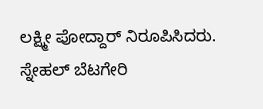ಲಕ್ಷ್ಮೀ ಪೋದ್ದಾರ್ ನಿರೂಪಿಸಿದರು. ಸ್ನೇಹಲ್ ಬೆಟಗೇರಿ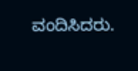ವಂದಿಸಿದರು.